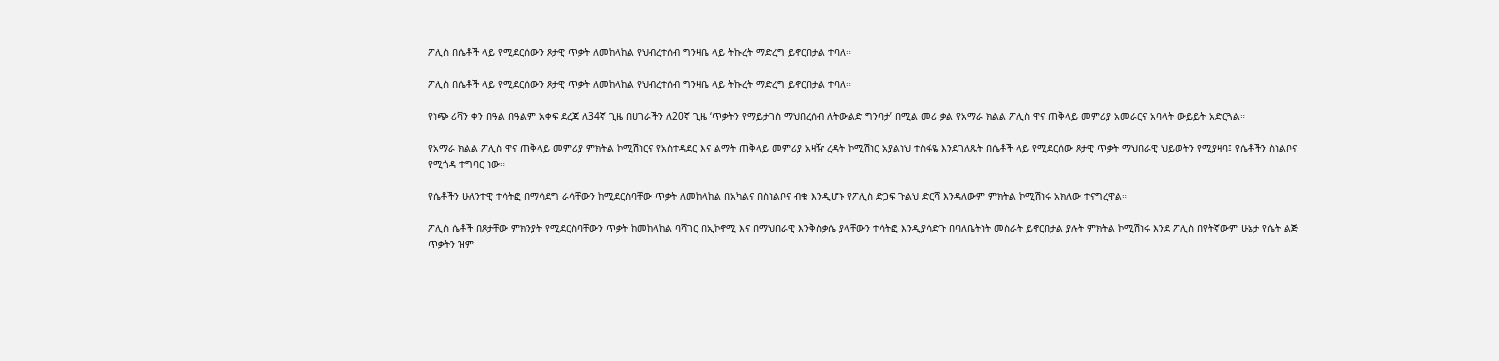ፖሊስ በሴቶች ላይ የሚደርሰውን ጾታዊ ጥቃት ለመከላከል የህብረተሰብ ግንዛቤ ላይ ትኩረት ማድረግ ይኖርበታል ተባለ።

ፖሊስ በሴቶች ላይ የሚደርሰውን ጾታዊ ጥቃት ለመከላከል የህብረተሰብ ግንዛቤ ላይ ትኩረት ማድረግ ይኖርበታል ተባለ።

የነጭ ሪቫን ቀን በዓል በዓልም አቀፍ ደረጃ ለ34ኛ ጊዜ በሀገራችን ለ20ኛ ጊዜ ‘ጥቃትን የማይታገስ ማህበረሰብ ለትውልድ ግንባታ’ በሚል መሪ ቃል የአማራ ክልል ፖሊስ ዋና ጠቅላይ መምሪያ አመራርና አባላት ውይይት አድርጓል።

የአማራ ክልል ፖሊስ ዋና ጠቅላይ መምሪያ ምክትል ኮሚሽነርና የአስተዳደር እና ልማት ጠቅላይ መምሪያ አዛዥ ረዳት ኮሚሽነር አያልነህ ተስፋዬ እንደገለጹት በሴቶች ላይ የሚደርሰው ጾታዊ ጥቃት ማህበራዊ ህይወትን የሚያዛባ፤ የሴቶችን ስነልቦና የሚጎዳ ተግባር ነው።

የሴቶችን ሁለንተዊ ተሳትፎ በማሳደግ ራሳቸውን ከሚደርስባቸው ጥቃት ለመከላከል በአካልና በስነልቦና ብቁ እንዲሆኑ የፖሊስ ድጋፍ ጉልህ ድርሻ እንዳለውም ምክትል ኮሚሽነሩ አክለው ተናግረዋል።

ፖሊስ ሴቶች በጾታቸው ምክንያት የሚደርስባቸውን ጥቃት ከመከላከል ባሻገር በኢኮኖሚ እና በማህበራዊ እንቅስቃሴ ያላቸውን ተሳትፎ እንዲያሳድጉ በባለቤትነት መስራት ይኖርበታል ያሉት ምክትል ኮሚሽነሩ እንደ ፖሊስ በየትኛውም ሁኔታ የሴት ልጅ ጥቃትን ዝም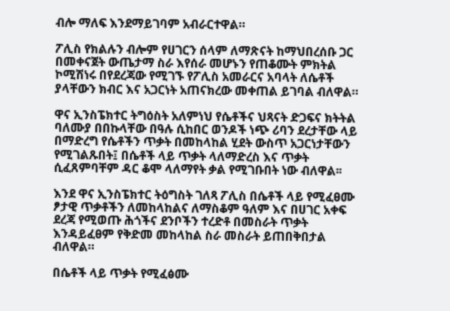ብሎ ማለፍ እንደማይገባም አብራርተዋል።

ፖሊስ የክልሉን ብሎም የሀገርን ሰላም ለማጽናት ከማህበረሰቡ ጋር በመቀናጀት ውጤታማ ስራ እየሰራ መሆኑን የጠቆሙት ምክትል ኮሚሽነሩ በየደረጃው የሚገኙ የፖሊስ አመራርና አባላት ለሴቶች ያላቸውን ክብር እና አጋርነት አጠናክረው መቀጠል ይገባል ብለዋል።

ዋና ኢንስፔክተር ትግዕስት አለምነህ የሴቶችና ህጻናት ድጋፍና ክትትል ባለሙያ በበኩላቸው በዓሉ ሲከበር ወንዶች ነጭ ሪባን ደረታቸው ላይ በማድረግ የሴቶችን ጥቃት በመከላከል ሂደት ውስጥ አጋርነታቸውን የሚገልጹበት፤ በሴቶች ላይ ጥቃት ላለማድረስ እና ጥቃት ሲፈጸምባቸም ዳር ቆሞ ላለማየት ቃል የሚገቡበት ነው ብለዋል፡፡

እንደ ዋና ኢንስፔክተር ትዕግስት ገለጻ ፖሊስ በሴቶች ላይ የሚፈፀሙ ፆታዊ ጥቃቶችን ለመከላከልና ለማስቆም ዓለም እና በሀገር አቀፍ ደረጃ የሚወጡ ሕጎችና ደንቦችን ተረድቶ በመስራት ጥቃት እንዳይፈፀም የቅድመ መከላከል ስራ መስራት ይጠበቅበታል ብለዋል።

በሴቶች ላይ ጥቃት የሚፈፅሙ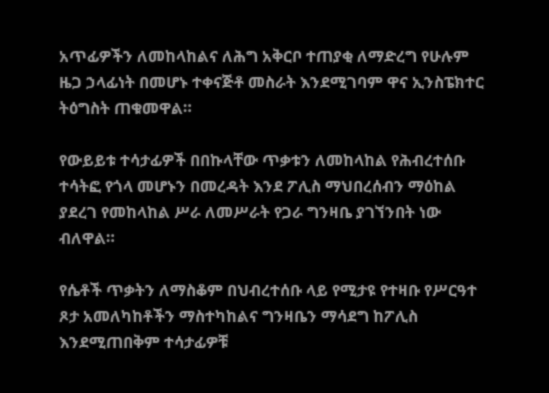አጥፊዎችን ለመከላከልና ለሕግ አቅርቦ ተጠያቂ ለማድረግ የሁሉም ዜጋ ኃላፊነት በመሆኑ ተቀናጅቶ መስራት እንደሚገባም ዋና ኢንስፔክተር ትዕግስት ጠቁመዋል።

የውይይቱ ተሳታፊዎች በበኩላቸው ጥቃቱን ለመከላከል የሕብረተሰቡ ተሳትፎ የጎላ መሆኑን በመረዳት እንደ ፖሊስ ማህበረሰብን ማዕከል ያደረገ የመከላከል ሥራ ለመሥራት የጋራ ግንዛቤ ያገኘንበት ነው ብለዋል።

የሴቶች ጥቃትን ለማስቆም በህብረተሰቡ ላይ የሚታዩ የተዛቡ የሥርዓተ ጾታ አመለካከቶችን ማስተካከልና ግንዛቤን ማሳደግ ከፖሊስ እንደሚጠበቅም ተሳታፊዎቹ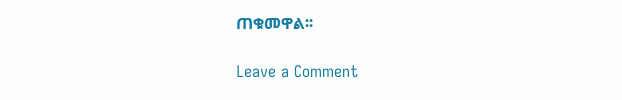ጠቁመዋል፡፡

Leave a Comment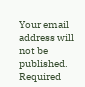Your email address will not be published. Required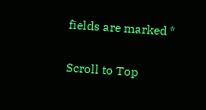fields are marked *

Scroll to Top